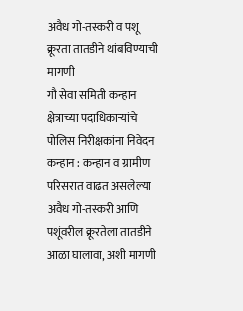अवैध गो-तस्करी व पशू क्रूरता तातडीने थांबविण्याची मागणी
गौ सेवा समिती कन्हान क्षेत्राच्या पदाधिकाऱ्यांचे पोलिस निरीक्षकांना निवेदन
कन्हान : कन्हान व ग्रामीण परिसरात वाढत असलेल्या अवैध गो-तस्करी आणि पशूंवरील क्रूरतेला तातडीने आळा घालावा, अशी मागणी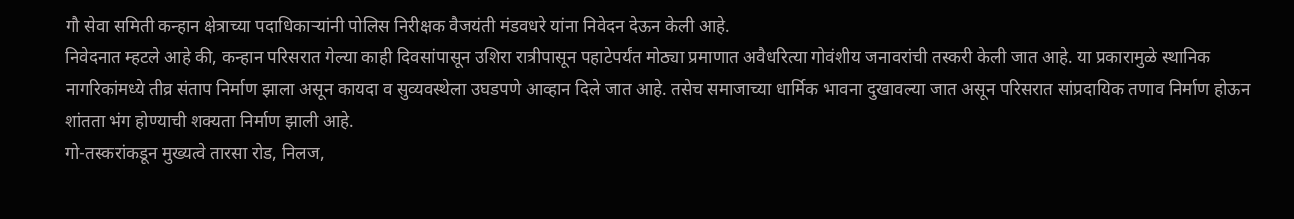गौ सेवा समिती कन्हान क्षेत्राच्या पदाधिकाऱ्यांनी पोलिस निरीक्षक वैजयंती मंडवधरे यांना निवेदन देऊन केली आहे.
निवेदनात म्हटले आहे की, कन्हान परिसरात गेल्या काही दिवसांपासून उशिरा रात्रीपासून पहाटेपर्यंत मोठ्या प्रमाणात अवैधरित्या गोवंशीय जनावरांची तस्करी केली जात आहे. या प्रकारामुळे स्थानिक नागरिकांमध्ये तीव्र संताप निर्माण झाला असून कायदा व सुव्यवस्थेला उघडपणे आव्हान दिले जात आहे. तसेच समाजाच्या धार्मिक भावना दुखावल्या जात असून परिसरात सांप्रदायिक तणाव निर्माण होऊन शांतता भंग होण्याची शक्यता निर्माण झाली आहे.
गो-तस्करांकडून मुख्यत्वे तारसा रोड, निलज,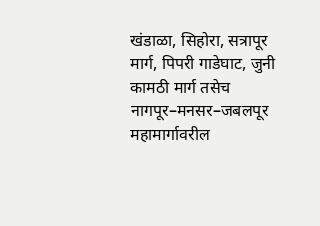खंडाळा, सिहोरा, सत्रापूर मार्ग, पिपरी गाडेघाट, जुनी कामठी मार्ग तसेच नागपूर–मनसर–जबलपूर महामार्गावरील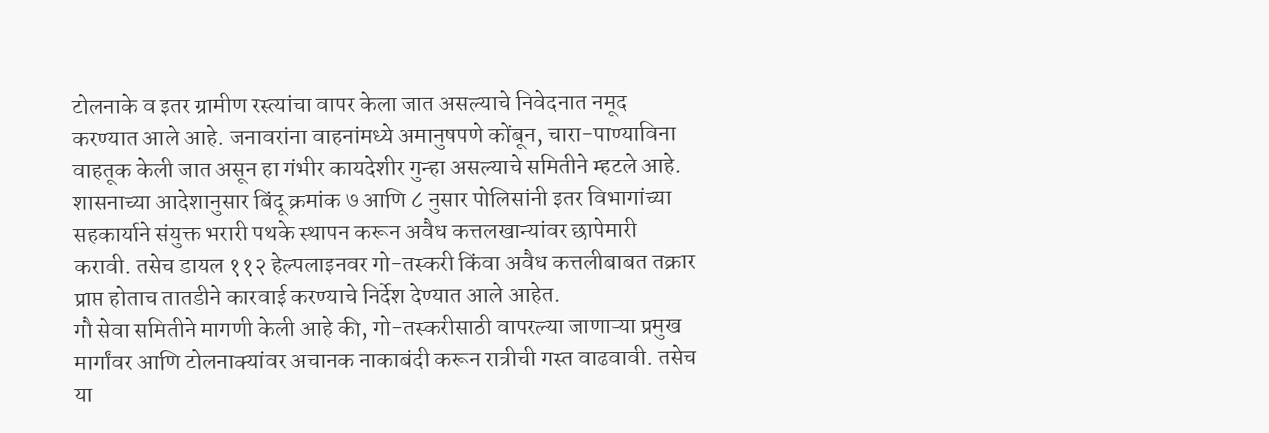टोलनाके व इतर ग्रामीण रस्त्यांचा वापर केला जात असल्याचे निवेदनात नमूद करण्यात आले आहे. जनावरांना वाहनांमध्ये अमानुषपणे कोंबून, चारा-पाण्याविना वाहतूक केली जात असून हा गंभीर कायदेशीर गुन्हा असल्याचे समितीने म्हटले आहे.
शासनाच्या आदेशानुसार बिंदू क्रमांक ७ आणि ८ नुसार पोलिसांनी इतर विभागांच्या सहकार्याने संयुक्त भरारी पथके स्थापन करून अवैध कत्तलखान्यांवर छापेमारी करावी. तसेच डायल ११२ हेल्पलाइनवर गो-तस्करी किंवा अवैध कत्तलीबाबत तक्रार प्राप्त होताच तातडीने कारवाई करण्याचे निर्देश देण्यात आले आहेत.
गौ सेवा समितीने मागणी केली आहे की, गो-तस्करीसाठी वापरल्या जाणाऱ्या प्रमुख मार्गांवर आणि टोलनाक्यांवर अचानक नाकाबंदी करून रात्रीची गस्त वाढवावी. तसेच या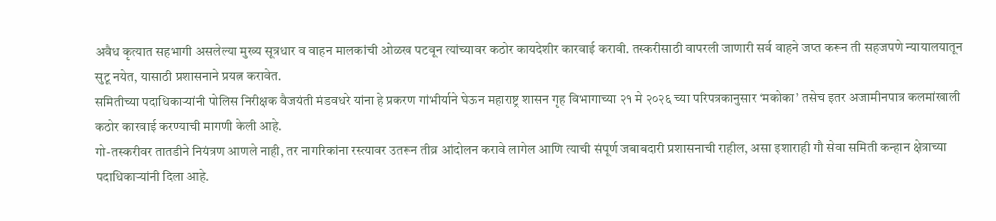अवैध कृत्यात सहभागी असलेल्या मुख्य सूत्रधार व वाहन मालकांची ओळख पटवून त्यांच्यावर कठोर कायदेशीर कारवाई करावी. तस्करीसाठी वापरली जाणारी सर्व वाहने जप्त करून ती सहजपणे न्यायालयातून सुटू नयेत, यासाठी प्रशासनाने प्रयत्न करावेत.
समितीच्या पदाधिकाऱ्यांनी पोलिस निरीक्षक वैजयंती मंडवधरे यांना हे प्रकरण गांभीर्याने घेऊन महाराष्ट्र शासन गृह विभागाच्या २१ मे २०२६ च्या परिपत्रकानुसार ‘मकोका’ तसेच इतर अजामीनपात्र कलमांखाली कठोर कारवाई करण्याची मागणी केली आहे.
गो-तस्करीवर तातडीने नियंत्रण आणले नाही, तर नागरिकांना रस्त्यावर उतरून तीव्र आंदोलन करावे लागेल आणि त्याची संपूर्ण जबाबदारी प्रशासनाची राहील, असा इशाराही गौ सेवा समिती कन्हान क्षेत्राच्या पदाधिकाऱ्यांनी दिला आहे.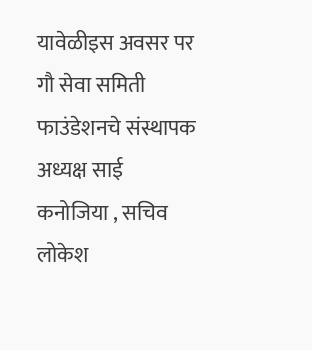यावेळीइस अवसर पर गौ सेवा समिती फाउंडेशनचे संस्थापक अध्यक्ष साई कनोजिया , सचिव लोकेश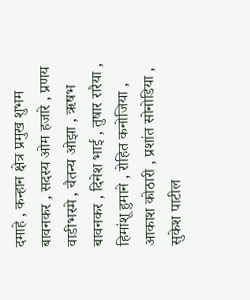दमाहे , कन्हान क्षेत्र प्रमुख शुभम बावनकर , सदस्य ओम हजारे , प्रणय वाडीभस्मे , चैतन्य ओझा , ऋषभ बावनकर , दिनेश भाई , तुषार रारैया , हिमांशू हुमाने , रोहित कनोजिया , आकाश कोठारी , प्रशांत सोनोडिया , सुकेश पाटील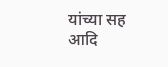यांच्या सह आदि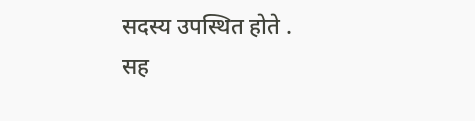सदस्य उपस्थित होते .
सह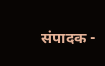संपादक -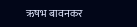ऋषभ बावनकर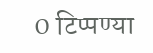0 टिप्पण्या